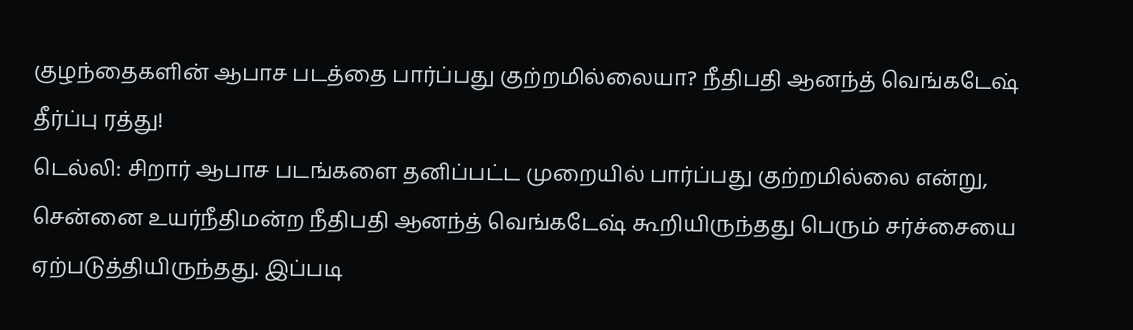குழந்தைகளின் ஆபாச படத்தை பார்ப்பது குற்றமில்லையா? நீதிபதி ஆனந்த் வெங்கடேஷ் தீர்ப்பு ரத்து!
டெல்லி: சிறார் ஆபாச படங்களை தனிப்பட்ட முறையில் பார்ப்பது குற்றமில்லை என்று, சென்னை உயர்நீதிமன்ற நீதிபதி ஆனந்த் வெங்கடேஷ் கூறியிருந்தது பெரும் சர்ச்சையை ஏற்படுத்தியிருந்தது. இப்படி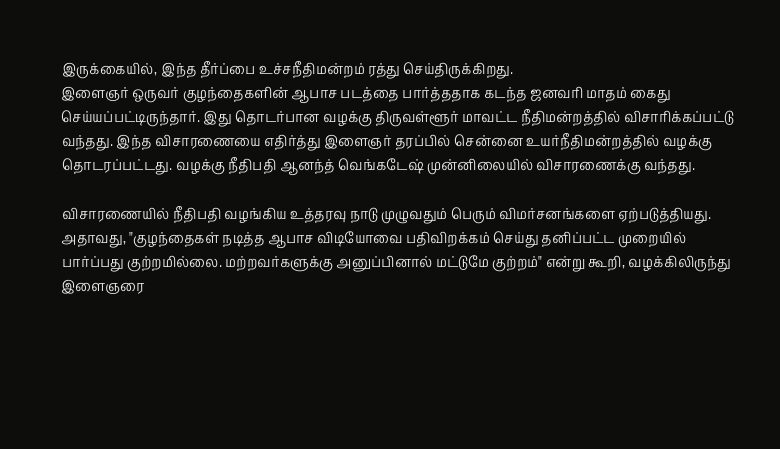இருக்கையில், இந்த தீர்ப்பை உச்சநீதிமன்றம் ரத்து செய்திருக்கிறது.
இளைஞர் ஒருவர் குழந்தைகளின் ஆபாச படத்தை பார்த்ததாக கடந்த ஜனவரி மாதம் கைது செய்யப்பட்டிருந்தார். இது தொடர்பான வழக்கு திருவள்ளூர் மாவட்ட நீதிமன்றத்தில் விசாரிக்கப்பட்டு வந்தது. இந்த விசாரணையை எதிர்த்து இளைஞர் தரப்பில் சென்னை உயர்நீதிமன்றத்தில் வழக்கு தொடரப்பட்டது. வழக்கு நீதிபதி ஆனந்த் வெங்கடேஷ் முன்னிலையில் விசாரணைக்கு வந்தது.

விசாரணையில் நீதிபதி வழங்கிய உத்தரவு நாடு முழுவதும் பெரும் விமர்சனங்களை ஏற்படுத்தியது. அதாவது, "குழந்தைகள் நடித்த ஆபாச விடியோவை பதிவிறக்கம் செய்து தனிப்பட்ட முறையில் பார்ப்பது குற்றமில்லை. மற்றவர்களுக்கு அனுப்பினால் மட்டுமே குற்றம்" என்று கூறி, வழக்கிலிருந்து இளைஞரை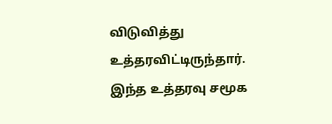விடுவித்து உத்தரவிட்டிருந்தார். இந்த உத்தரவு சமூக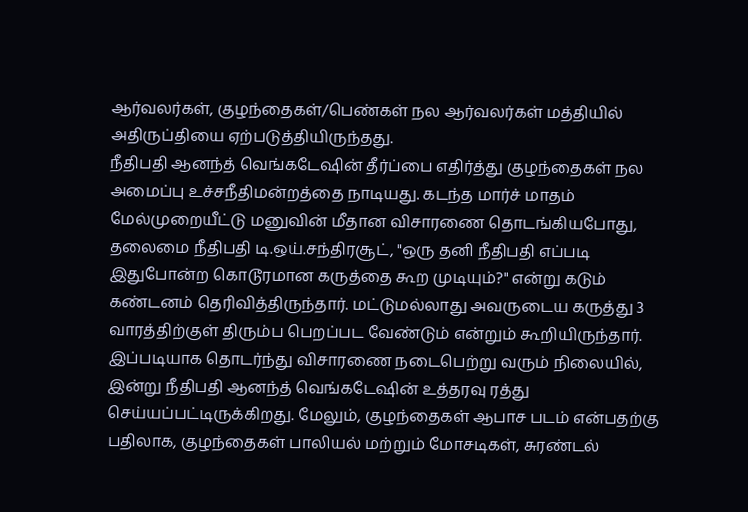ஆர்வலர்கள், குழந்தைகள்/பெண்கள் நல ஆர்வலர்கள் மத்தியில் அதிருப்தியை ஏற்படுத்தியிருந்தது.
நீதிபதி ஆனந்த் வெங்கடேஷின் தீர்ப்பை எதிர்த்து குழந்தைகள் நல அமைப்பு உச்சநீதிமன்றத்தை நாடியது. கடந்த மார்ச் மாதம் மேல்முறையீட்டு மனுவின் மீதான விசாரணை தொடங்கியபோது, தலைமை நீதிபதி டி.ஒய்.சந்திரசூட், "ஒரு தனி நீதிபதி எப்படி இதுபோன்ற கொடூரமான கருத்தை கூற முடியும்?" என்று கடும் கண்டனம் தெரிவித்திருந்தார். மட்டுமல்லாது அவருடைய கருத்து 3 வாரத்திற்குள் திரும்ப பெறப்பட வேண்டும் என்றும் கூறியிருந்தார்.
இப்படியாக தொடர்ந்து விசாரணை நடைபெற்று வரும் நிலையில், இன்று நீதிபதி ஆனந்த் வெங்கடேஷின் உத்தரவு ரத்து செய்யப்பட்டிருக்கிறது. மேலும், குழந்தைகள் ஆபாச படம் என்பதற்கு பதிலாக, குழந்தைகள் பாலியல் மற்றும் மோசடிகள், சுரண்டல்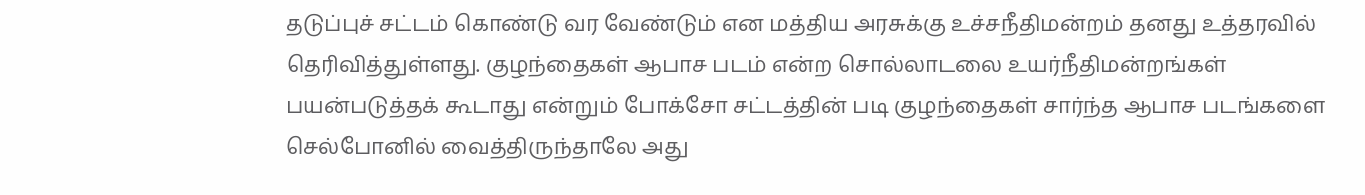தடுப்புச் சட்டம் கொண்டு வர வேண்டும் என மத்திய அரசுக்கு உச்சநீதிமன்றம் தனது உத்தரவில் தெரிவித்துள்ளது. குழந்தைகள் ஆபாச படம் என்ற சொல்லாடலை உயர்நீதிமன்றங்கள் பயன்படுத்தக் கூடாது என்றும் போக்சோ சட்டத்தின் படி குழந்தைகள் சார்ந்த ஆபாச படங்களை செல்போனில் வைத்திருந்தாலே அது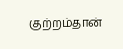குற்றம்தான்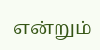என்றும்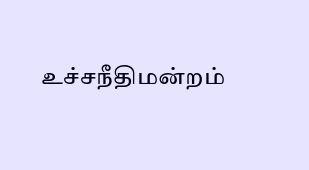உச்சநீதிமன்றம்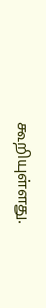கூறியுள்ளது.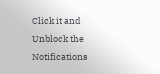Click it and Unblock the Notifications